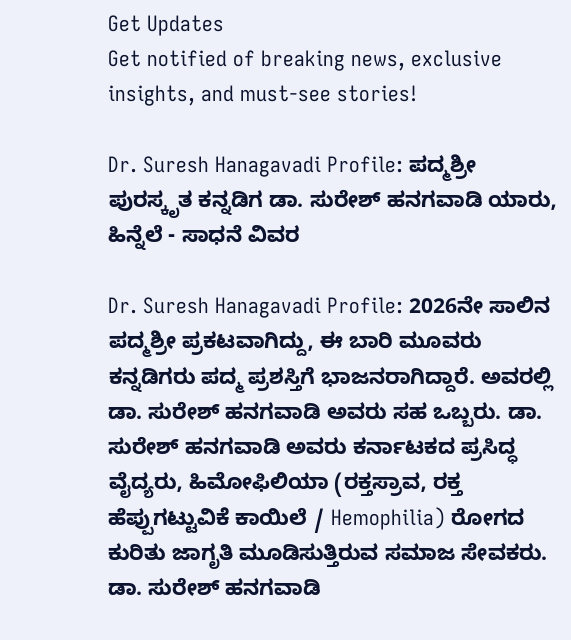Get Updates
Get notified of breaking news, exclusive insights, and must-see stories!

Dr. Suresh Hanagavadi Profile: ಪದ್ಮಶ್ರೀ ಪುರಸ್ಕೃತ ಕನ್ನಡಿಗ ಡಾ. ಸುರೇಶ್ ಹನಗವಾಡಿ ಯಾರು, ಹಿನ್ನೆಲೆ - ಸಾಧನೆ ವಿವರ

Dr. Suresh Hanagavadi Profile: 2026ನೇ ಸಾಲಿನ ಪದ್ಮಶ್ರೀ ಪ್ರಕಟವಾಗಿದ್ದು, ಈ ಬಾರಿ ಮೂವರು ಕನ್ನಡಿಗರು ಪದ್ಮ ಪ್ರಶಸ್ತಿಗೆ ಭಾಜನರಾಗಿದ್ದಾರೆ. ಅವರಲ್ಲಿ ಡಾ. ಸುರೇಶ್ ಹನಗವಾಡಿ ಅವರು ಸಹ ಒಬ್ಬರು. ಡಾ. ಸುರೇಶ್ ಹನಗವಾಡಿ ಅವರು ಕರ್ನಾಟಕದ ಪ್ರಸಿದ್ಧ ವೈದ್ಯರು, ಹಿಮೋಫಿಲಿಯಾ (ರಕ್ತಸ್ರಾವ, ರಕ್ತ ಹೆಪ್ಪುಗಟ್ಟುವಿಕೆ ಕಾಯಿಲೆ / Hemophilia) ರೋಗದ ಕುರಿತು ಜಾಗೃತಿ ಮೂಡಿಸುತ್ತಿರುವ ಸಮಾಜ ಸೇವಕರು. ಡಾ. ಸುರೇಶ್ ಹನಗವಾಡಿ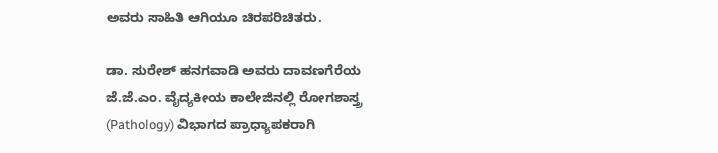ಅವರು ಸಾಹಿತಿ ಆಗಿಯೂ ಚಿರಪರಿಚಿತರು.

ಡಾ. ಸುರೇಶ್ ಹನಗವಾಡಿ ಅವರು ದಾವಣಗೆರೆಯ ಜೆ.ಜೆ.ಎಂ. ವೈದ್ಯಕೀಯ ಕಾಲೇಜಿನಲ್ಲಿ ರೋಗಶಾಸ್ತ್ರ (Pathology) ವಿಭಾಗದ ಪ್ರಾಧ್ಯಾಪಕರಾಗಿ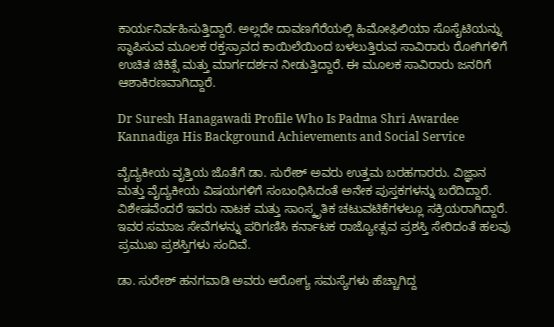ಕಾರ್ಯನಿರ್ವಹಿಸುತ್ತಿದ್ದಾರೆ. ಅಲ್ಲದೇ ದಾವಣಗೆರೆಯಲ್ಲಿ ಹಿಮೋಫಿಲಿಯಾ ಸೊಸೈಟಿಯನ್ನು ಸ್ಥಾಪಿಸುವ ಮೂಲಕ ರಕ್ತಸ್ರಾವದ ಕಾಯಿಲೆಯಿಂದ ಬಳಲುತ್ತಿರುವ ಸಾವಿರಾರು ರೋಗಿಗಳಿಗೆ ಉಚಿತ ಚಿಕಿತ್ಸೆ ಮತ್ತು ಮಾರ್ಗದರ್ಶನ ನೀಡುತ್ತಿದ್ದಾರೆ. ಈ ಮೂಲಕ ಸಾವಿರಾರು ಜನರಿಗೆ ಆಶಾಕಿರಣವಾಗಿದ್ದಾರೆ.

Dr Suresh Hanagawadi Profile Who Is Padma Shri Awardee Kannadiga His Background Achievements and Social Service

ವೈದ್ಯಕೀಯ ವೃತ್ತಿಯ ಜೊತೆಗೆ ಡಾ. ಸುರೇಶ್ ಅವರು ಉತ್ತಮ ಬರಹಗಾರರು. ವಿಜ್ಞಾನ ಮತ್ತು ವೈದ್ಯಕೀಯ ವಿಷಯಗಳಿಗೆ ಸಂಬಂಧಿಸಿದಂತೆ ಅನೇಕ ಪುಸ್ತಕಗಳನ್ನು ಬರೆದಿದ್ದಾರೆ. ವಿಶೇಷವೆಂದರೆ ಇವರು ನಾಟಕ ಮತ್ತು ಸಾಂಸ್ಕೃತಿಕ ಚಟುವಟಿಕೆಗಳಲ್ಲೂ ಸಕ್ರಿಯರಾಗಿದ್ದಾರೆ. ಇವರ ಸಮಾಜ ಸೇವೆಗಳನ್ನು ಪರಿಗಣಿಸಿ ಕರ್ನಾಟಕ ರಾಜ್ಯೋತ್ಸವ ಪ್ರಶಸ್ತಿ ಸೇರಿದಂತೆ ಹಲವು ಪ್ರಮುಖ ಪ್ರಶಸ್ತಿಗಳು ಸಂದಿವೆ.

ಡಾ. ಸುರೇಶ್ ಹನಗವಾಡಿ ಅವರು ಆರೋಗ್ಯ ಸಮಸ್ಯೆಗಳು ಹೆಚ್ಚಾಗಿದ್ದ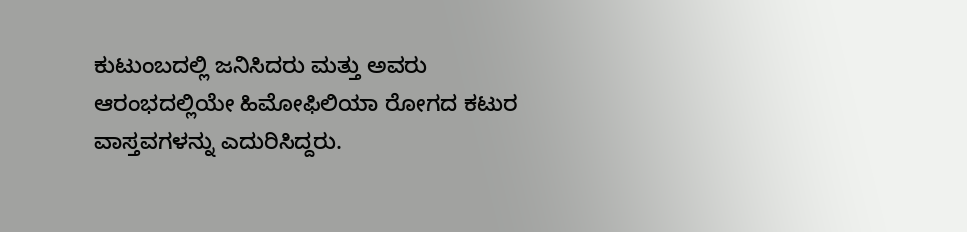ಕುಟುಂಬದಲ್ಲಿ ಜನಿಸಿದರು ಮತ್ತು ಅವರು ಆರಂಭದಲ್ಲಿಯೇ ಹಿಮೋಫಿಲಿಯಾ ರೋಗದ ಕಟುರ ವಾಸ್ತವಗಳನ್ನು ಎದುರಿಸಿದ್ದರು.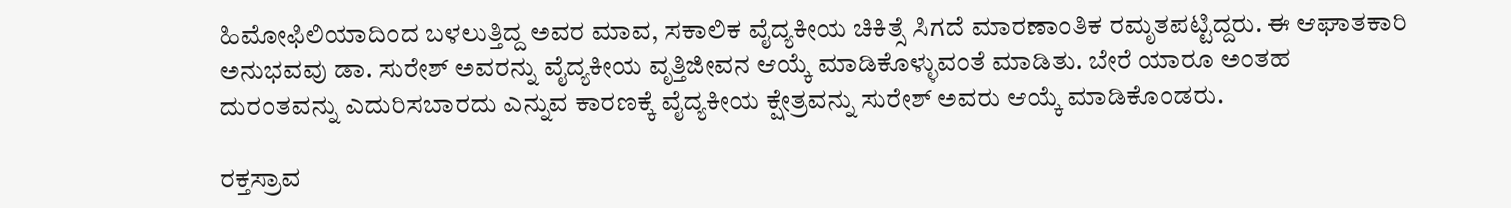ಹಿಮೋಫಿಲಿಯಾದಿಂದ ಬಳಲುತ್ತಿದ್ದ ಅವರ ಮಾವ, ಸಕಾಲಿಕ ವೈದ್ಯಕೀಯ ಚಿಕಿತ್ಸೆ ಸಿಗದೆ ಮಾರಣಾಂತಿಕ ರಮೃತಪಟ್ಟಿದ್ದರು. ಈ ಆಘಾತಕಾರಿ ಅನುಭವವು ಡಾ. ಸುರೇಶ್ ಅವರನ್ನು ವೈದ್ಯಕೀಯ ವೃತ್ತಿಜೀವನ ಆಯ್ಕೆ ಮಾಡಿಕೊಳ್ಳುವಂತೆ ಮಾಡಿತು. ಬೇರೆ ಯಾರೂ ಅಂತಹ ದುರಂತವನ್ನು ಎದುರಿಸಬಾರದು ಎನ್ನುವ ಕಾರಣಕ್ಕೆ ವೈದ್ಯಕೀಯ ಕ್ಷೇತ್ರವನ್ನು ಸುರೇಶ್ ಅವರು ಆಯ್ಕೆ ಮಾಡಿಕೊಂಡರು.

ರಕ್ತಸ್ರಾವ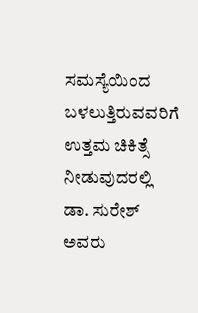ಸಮಸ್ಯೆಯಿಂದ ಬಳಲುತ್ತಿರುವವರಿಗೆ ಉತ್ತಮ ಚಿಕಿತ್ಸೆ ನೀಡುವುದರಲ್ಲಿ ಡಾ. ಸುರೇಶ್ ಅವರು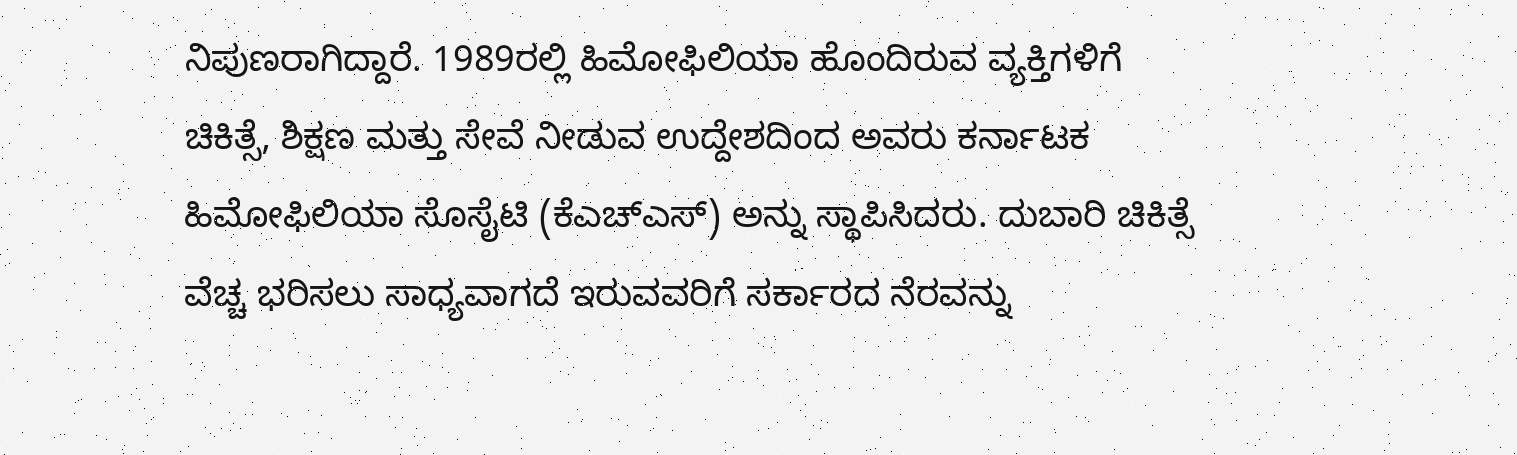ನಿಪುಣರಾಗಿದ್ದಾರೆ. 1989ರಲ್ಲಿ ಹಿಮೋಫಿಲಿಯಾ ಹೊಂದಿರುವ ವ್ಯಕ್ತಿಗಳಿಗೆ ಚಿಕಿತ್ಸೆ, ಶಿಕ್ಷಣ ಮತ್ತು ಸೇವೆ ನೀಡುವ ಉದ್ದೇಶದಿಂದ ಅವರು ಕರ್ನಾಟಕ ಹಿಮೋಫಿಲಿಯಾ ಸೊಸೈಟಿ (ಕೆಎಚ್‌ಎಸ್) ಅನ್ನು ಸ್ಥಾಪಿಸಿದರು. ದುಬಾರಿ ಚಿಕಿತ್ಸೆ ವೆಚ್ಚ ಭರಿಸಲು ಸಾಧ್ಯವಾಗದೆ ಇರುವವರಿಗೆ ಸರ್ಕಾರದ ನೆರವನ್ನು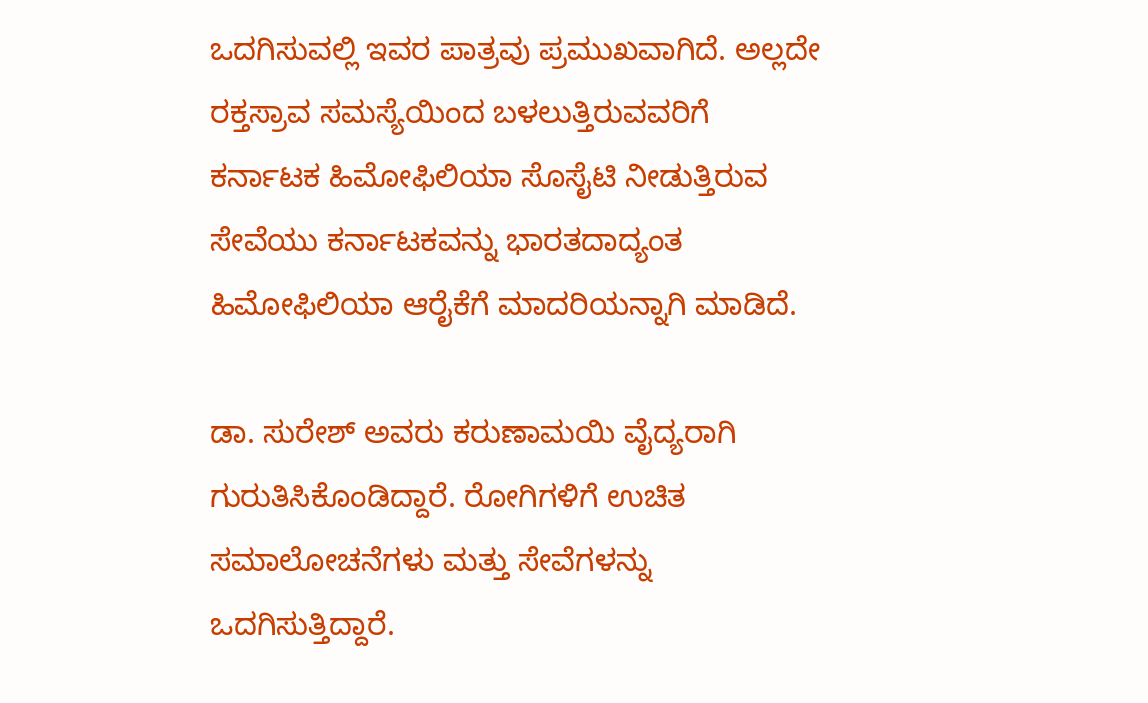ಒದಗಿಸುವಲ್ಲಿ ಇವರ ಪಾತ್ರವು ಪ್ರಮುಖವಾಗಿದೆ. ಅಲ್ಲದೇ ರಕ್ತಸ್ರಾವ ಸಮಸ್ಯೆಯಿಂದ ಬಳಲುತ್ತಿರುವವರಿಗೆ ಕರ್ನಾಟಕ ಹಿಮೋಫಿಲಿಯಾ ಸೊಸೈಟಿ ನೀಡುತ್ತಿರುವ ಸೇವೆಯು ಕರ್ನಾಟಕವನ್ನು ಭಾರತದಾದ್ಯಂತ ಹಿಮೋಫಿಲಿಯಾ ಆರೈಕೆಗೆ ಮಾದರಿಯನ್ನಾಗಿ ಮಾಡಿದೆ.

ಡಾ. ಸುರೇಶ್ ಅವರು ಕರುಣಾಮಯಿ ವೈದ್ಯರಾಗಿ ಗುರುತಿಸಿಕೊಂಡಿದ್ದಾರೆ. ರೋಗಿಗಳಿಗೆ ಉಚಿತ ಸಮಾಲೋಚನೆಗಳು ಮತ್ತು ಸೇವೆಗಳನ್ನು ಒದಗಿಸುತ್ತಿದ್ದಾರೆ.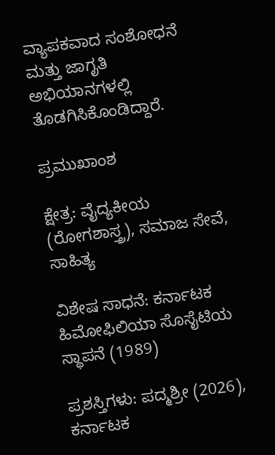ವ್ಯಾಪಕವಾದ ಸಂಶೋಧನೆ ಮತ್ತು ಜಾಗೃತಿ ಅಭಿಯಾನಗಳಲ್ಲಿ ತೊಡಗಿಸಿಕೊಂಡಿದ್ದಾರೆ.

ಪ್ರಮುಖಾಂಶ

ಕ್ಷೇತ್ರ: ವೈದ್ಯಕೀಯ (ರೋಗಶಾಸ್ತ್ರ), ಸಮಾಜ ಸೇವೆ, ಸಾಹಿತ್ಯ

ವಿಶೇಷ ಸಾಧನೆ: ಕರ್ನಾಟಕ ಹಿಮೋಫಿಲಿಯಾ ಸೊಸೈಟಿಯ ಸ್ಥಾಪನೆ (1989)

ಪ್ರಶಸ್ತಿಗಳು: ಪದ್ಮಶ್ರೀ (2026), ಕರ್ನಾಟಕ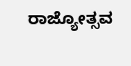ರಾಜ್ಯೋತ್ಸವ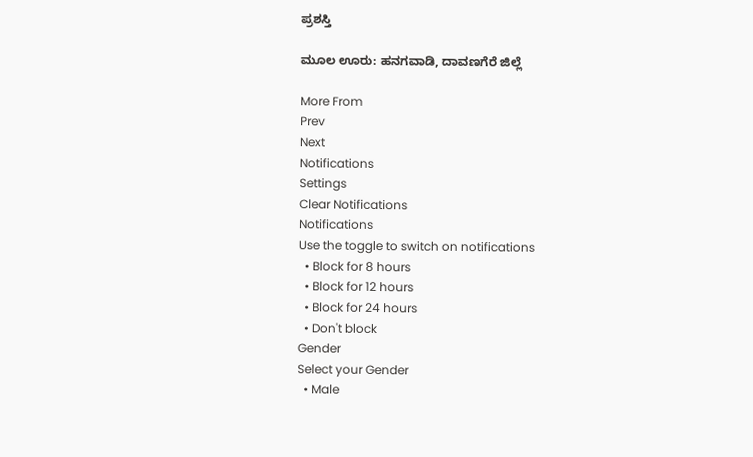ಪ್ರಶಸ್ತಿ

ಮೂಲ ಊರು: ಹನಗವಾಡಿ, ದಾವಣಗೆರೆ ಜಿಲ್ಲೆ

More From
Prev
Next
Notifications
Settings
Clear Notifications
Notifications
Use the toggle to switch on notifications
  • Block for 8 hours
  • Block for 12 hours
  • Block for 24 hours
  • Don't block
Gender
Select your Gender
  • Male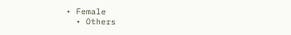• Female
  • Others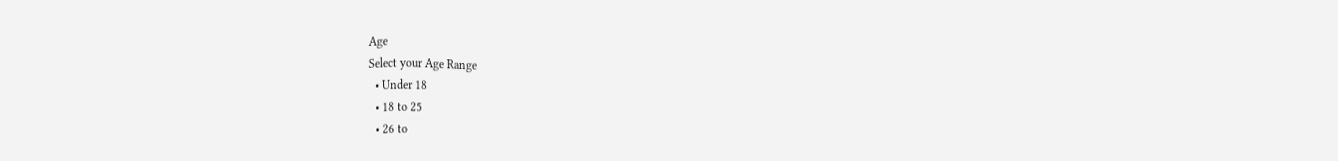Age
Select your Age Range
  • Under 18
  • 18 to 25
  • 26 to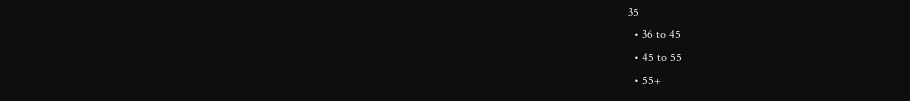35
  • 36 to 45
  • 45 to 55
  • 55+